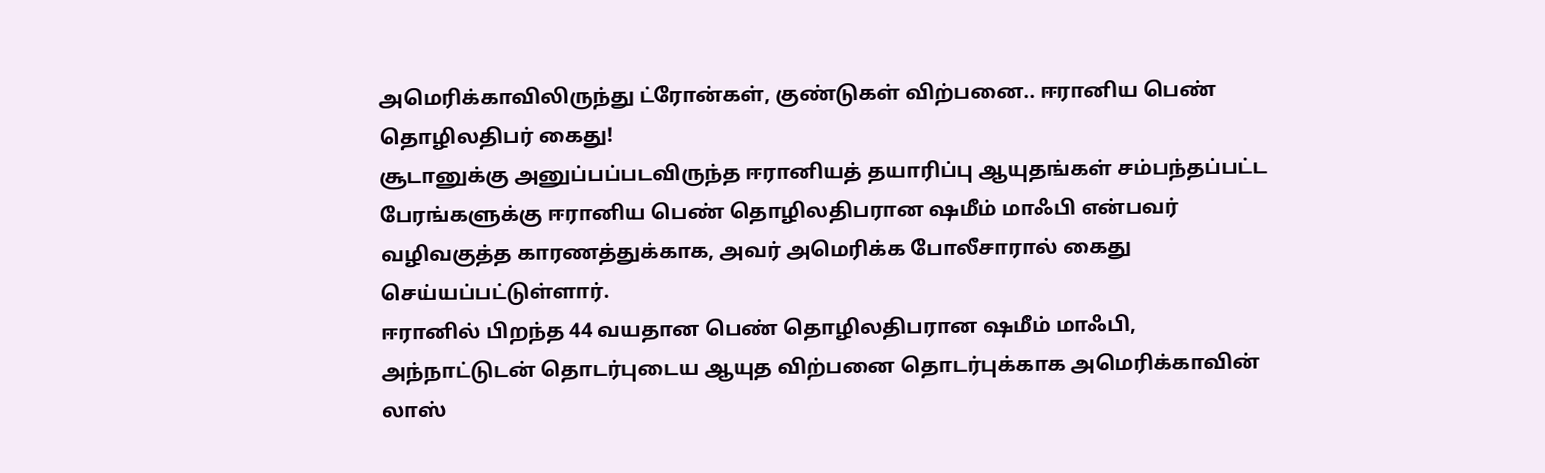அமெரிக்காவிலிருந்து ட்ரோன்கள், குண்டுகள் விற்பனை.. ஈரானிய பெண் தொழிலதிபர் கைது!
சூடானுக்கு அனுப்பப்படவிருந்த ஈரானியத் தயாரிப்பு ஆயுதங்கள் சம்பந்தப்பட்ட பேரங்களுக்கு ஈரானிய பெண் தொழிலதிபரான ஷமீம் மாஃபி என்பவர் வழிவகுத்த காரணத்துக்காக, அவர் அமெரிக்க போலீசாரால் கைது செய்யப்பட்டுள்ளார்.
ஈரானில் பிறந்த 44 வயதான பெண் தொழிலதிபரான ஷமீம் மாஃபி, அந்நாட்டுடன் தொடர்புடைய ஆயுத விற்பனை தொடர்புக்காக அமெரிக்காவின் லாஸ்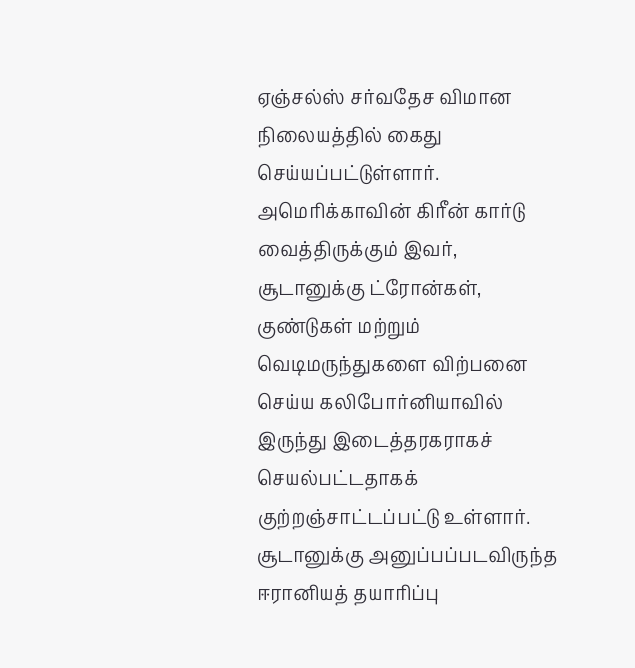ஏஞ்சல்ஸ் சர்வதேச விமான நிலையத்தில் கைது செய்யப்பட்டுள்ளார். அமெரிக்காவின் கிரீன் கார்டு வைத்திருக்கும் இவர், சூடானுக்கு ட்ரோன்கள், குண்டுகள் மற்றும் வெடிமருந்துகளை விற்பனை செய்ய கலிபோர்னியாவில் இருந்து இடைத்தரகராகச் செயல்பட்டதாகக் குற்றஞ்சாட்டப்பட்டு உள்ளார். சூடானுக்கு அனுப்பப்படவிருந்த ஈரானியத் தயாரிப்பு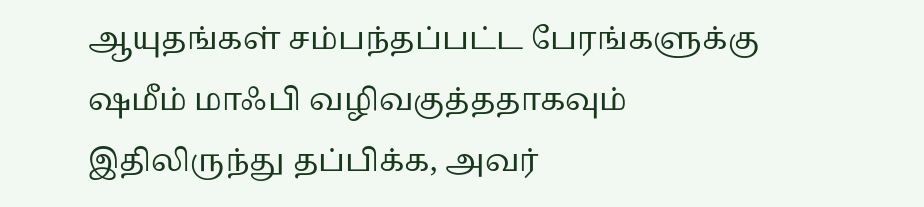ஆயுதங்கள் சம்பந்தப்பட்ட பேரங்களுக்கு ஷமீம் மாஃபி வழிவகுத்ததாகவும் இதிலிருந்து தப்பிக்க, அவர்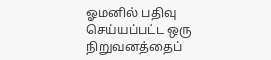ஓமனில் பதிவு செய்யப்பட்ட ஒரு நிறுவனத்தைப்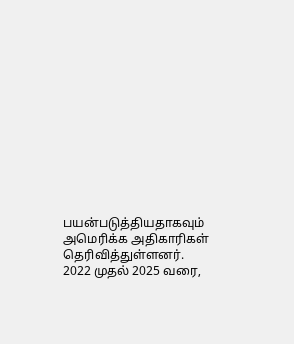பயன்படுத்தியதாகவும் அமெரிக்க அதிகாரிகள் தெரிவித்துள்ளனர்.
2022 முதல் 2025 வரை,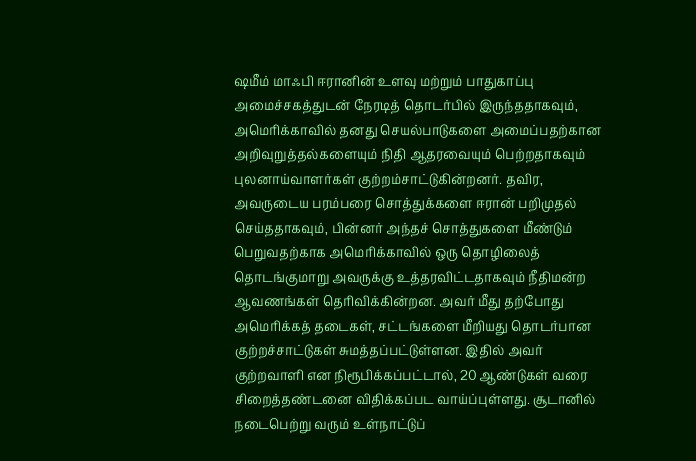ஷமீம் மாஃபி ஈரானின் உளவு மற்றும் பாதுகாப்பு அமைச்சகத்துடன் நேரடித் தொடர்பில் இருந்ததாகவும், அமெரிக்காவில் தனது செயல்பாடுகளை அமைப்பதற்கான அறிவுறுத்தல்களையும் நிதி ஆதரவையும் பெற்றதாகவும் புலனாய்வாளர்கள் குற்றம்சாட்டுகின்றனர். தவிர, அவருடைய பரம்பரை சொத்துக்களை ஈரான் பறிமுதல் செய்ததாகவும், பின்னர் அந்தச் சொத்துகளை மீண்டும் பெறுவதற்காக அமெரிக்காவில் ஒரு தொழிலைத் தொடங்குமாறு அவருக்கு உத்தரவிட்டதாகவும் நீதிமன்ற ஆவணங்கள் தெரிவிக்கின்றன. அவர் மீது தற்போது அமெரிக்கத் தடைகள், சட்டங்களை மீறியது தொடர்பான குற்றச்சாட்டுகள் சுமத்தப்பட்டுள்ளன. இதில் அவர் குற்றவாளி என நிரூபிக்கப்பட்டால், 20 ஆண்டுகள் வரை சிறைத்தண்டனை விதிக்கப்பட வாய்ப்புள்ளது. சூடானில் நடைபெற்று வரும் உள்நாட்டுப்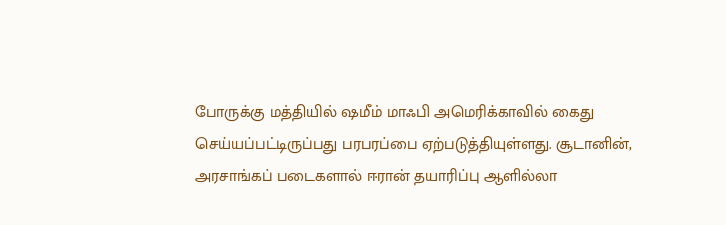போருக்கு மத்தியில் ஷமீம் மாஃபி அமெரிக்காவில் கைது செய்யப்பட்டிருப்பது பரபரப்பை ஏற்படுத்தியுள்ளது. சூடானின், அரசாங்கப் படைகளால் ஈரான் தயாரிப்பு ஆளில்லா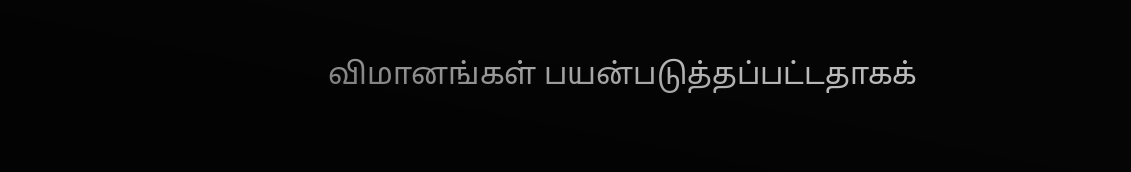விமானங்கள் பயன்படுத்தப்பட்டதாகக்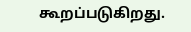கூறப்படுகிறது.